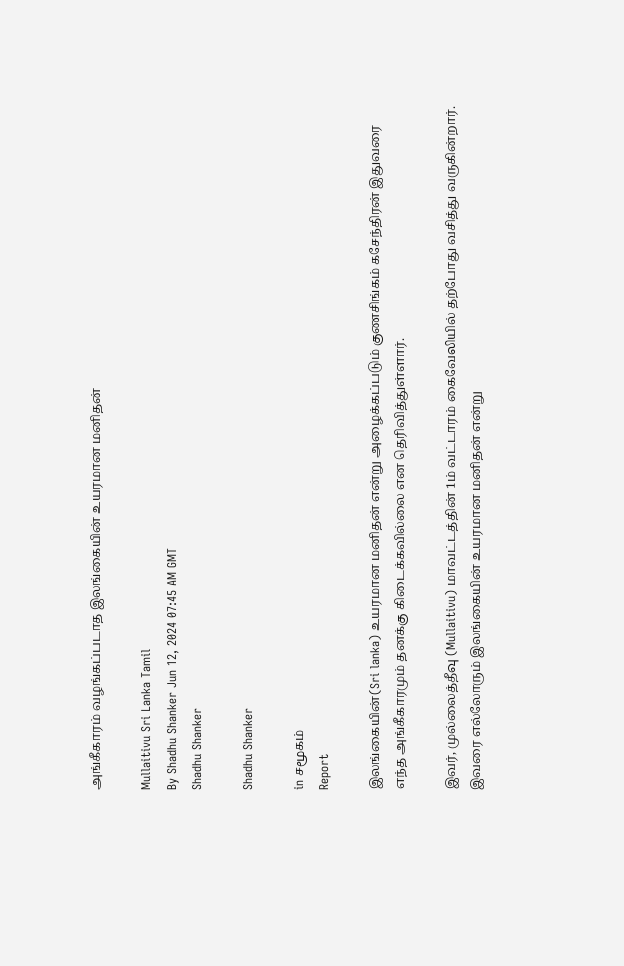அங்கீகாரம் வழங்கப்படாத இலங்கையின் உயரமான மனிதன்

Mullaitivu Sri Lanka Tamil
By Shadhu Shanker Jun 12, 2024 07:45 AM GMT
Shadhu Shanker

Shadhu Shanker

in சமூகம்
Report

இலங்கையின்(Sri lanka) உயரமான மனிதன் என்று அழைக்கப்படும் குணசிங்கம் கசேந்திரன் இதுவரை எந்த அங்கீகாரமும் தனக்கு கிடைக்கவில்லை என தெரிவித்துள்ளார்.

இவர், முல்லைத்தீவு (Mullaitivu) மாவட்டத்தின் 1ம் வட்டாரம் கைவேலியில் தற்போது வசித்து வருகின்றார். இவரை எல்லோரும் இலங்கையின் உயரமான மனிதன் என்று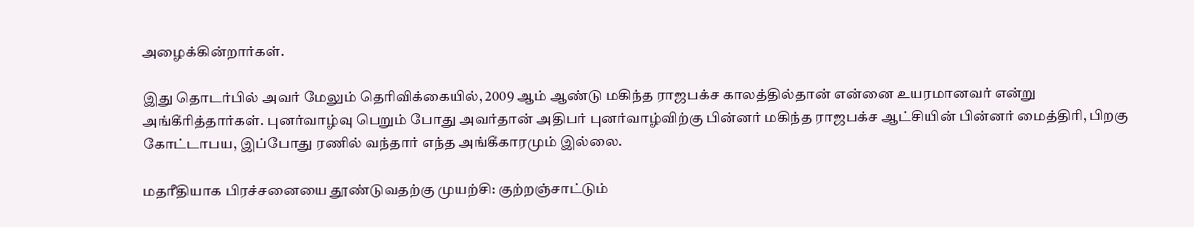அழைக்கின்றார்கள்.

இது தொடர்பில் அவர் மேலும் தெரிவிக்கையில், 2009 ஆம் ஆண்டு மகிந்த ராஜபக்ச காலத்தில்தான் என்னை உயரமானவர் என்று அங்கீரித்தார்கள். புனர்வாழ்வு பெறும் போது அவர்தான் அதிபர் புனர்வாழ்விற்கு பின்னர் மகிந்த ராஜபக்ச ஆட்சியின் பின்னர் மைத்திரி, பிறகு கோட்டாபய, இப்போது ரணில் வந்தார் எந்த அங்கீகாரமும் இல்லை.

மதரீதியாக பிரச்சனையை தூண்டுவதற்கு முயற்சி: குற்றஞ்சாட்டும்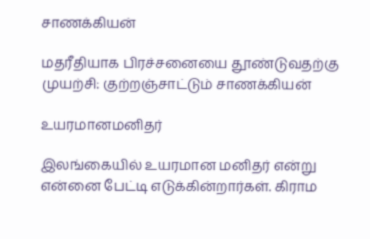சாணக்கியன்

மதரீதியாக பிரச்சனையை தூண்டுவதற்கு முயற்சி: குற்றஞ்சாட்டும் சாணக்கியன்

உயரமானமனிதர்

இலங்கையில் உயரமான மனிதர் என்று என்னை பேட்டி எடுக்கின்றார்கள். கிராம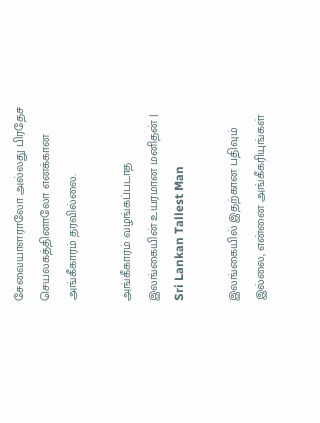சேவையாளராலோ அல்லது பிரதேச செயலகத்தினாலோ எனக்கான அங்கீகாரம் தரவில்லை.

அங்கீகாரம் வழங்கப்படாத இலங்கையின் உயரமான மனிதன் | Sri Lankan Tallest Man

இலங்கையில் இதற்கான பதிவும் இல்லை, என்னை அங்கீகரியுங்கள்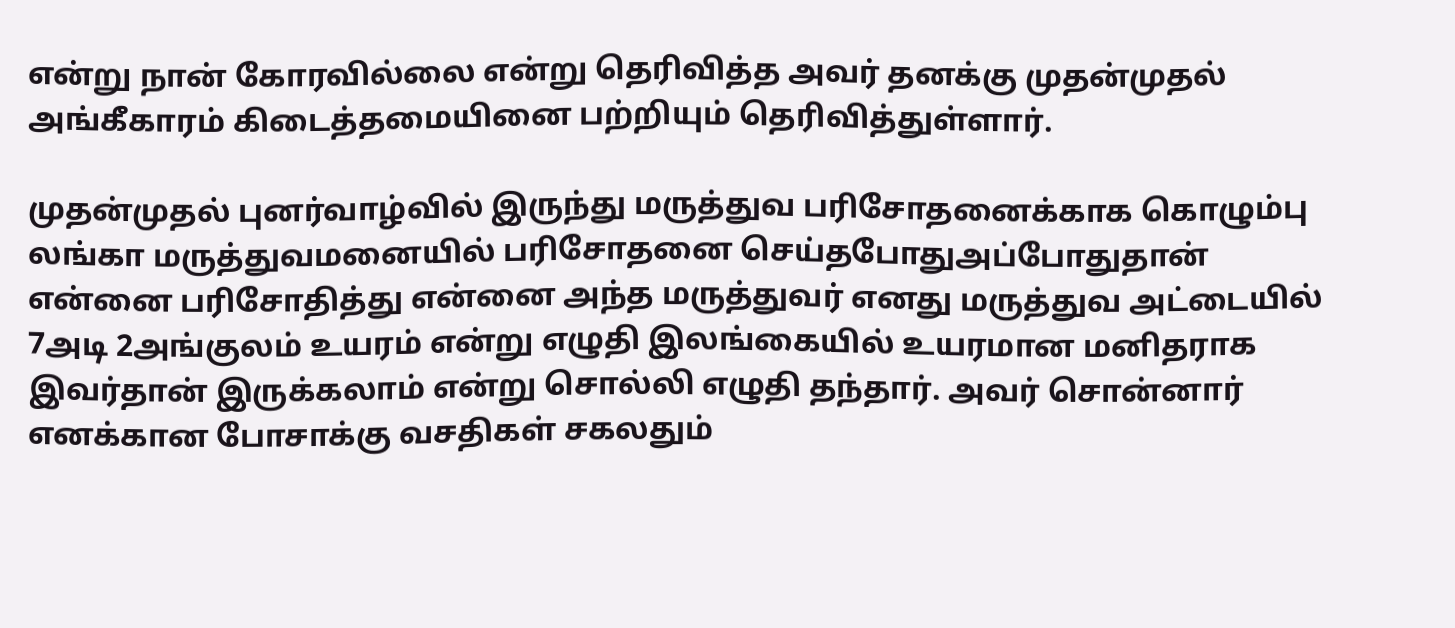என்று நான் கோரவில்லை என்று தெரிவித்த அவர் தனக்கு முதன்முதல் அங்கீகாரம் கிடைத்தமையினை பற்றியும் தெரிவித்துள்ளார்.

முதன்முதல் புனர்வாழ்வில் இருந்து மருத்துவ பரிசோதனைக்காக கொழும்பு லங்கா மருத்துவமனையில் பரிசோதனை செய்தபோதுஅப்போதுதான் என்னை பரிசோதித்து என்னை அந்த மருத்துவர் எனது மருத்துவ அட்டையில் 7அடி 2அங்குலம் உயரம் என்று எழுதி இலங்கையில் உயரமான மனிதராக இவர்தான் இருக்கலாம் என்று சொல்லி எழுதி தந்தார். அவர் சொன்னார் எனக்கான போசாக்கு வசதிகள் சகலதும்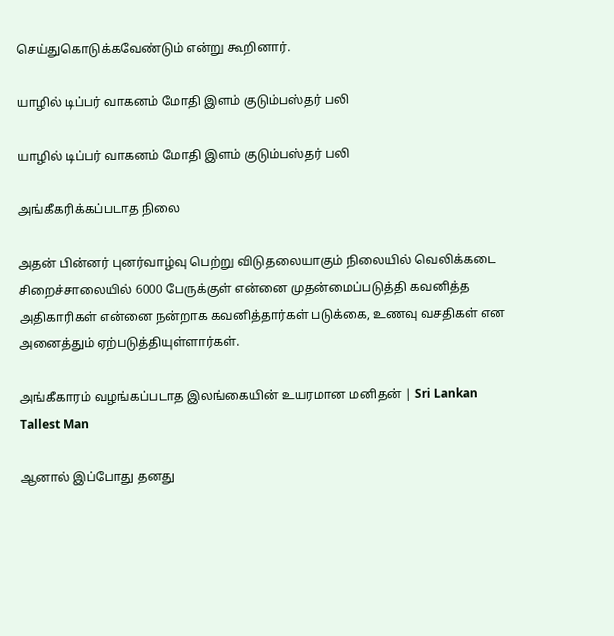செய்துகொடுக்கவேண்டும் என்று கூறினார்.

யாழில் டிப்பர் வாகனம் மோதி இளம் குடும்பஸ்தர் பலி

யாழில் டிப்பர் வாகனம் மோதி இளம் குடும்பஸ்தர் பலி

அங்கீகரிக்கப்படாத நிலை

அதன் பின்னர் புனர்வாழ்வு பெற்று விடுதலையாகும் நிலையில் வெலிக்கடை சிறைச்சாலையில் 6000 பேருக்குள் என்னை முதன்மைப்படுத்தி கவனித்த அதிகாரிகள் என்னை நன்றாக கவனித்தார்கள் படுக்கை, உணவு வசதிகள் என அனைத்தும் ஏற்படுத்தியுள்ளார்கள்.

அங்கீகாரம் வழங்கப்படாத இலங்கையின் உயரமான மனிதன் | Sri Lankan Tallest Man

ஆனால் இப்போது தனது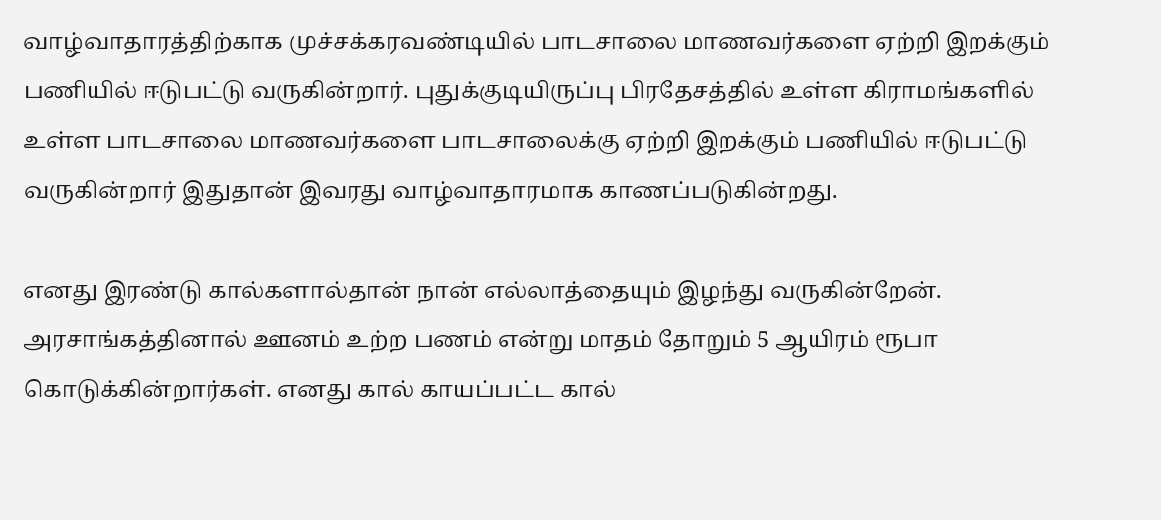வாழ்வாதாரத்திற்காக முச்சக்கரவண்டியில் பாடசாலை மாணவர்களை ஏற்றி இறக்கும் பணியில் ஈடுபட்டு வருகின்றார். புதுக்குடியிருப்பு பிரதேசத்தில் உள்ள கிராமங்களில் உள்ள பாடசாலை மாணவர்களை பாடசாலைக்கு ஏற்றி இறக்கும் பணியில் ஈடுபட்டு வருகின்றார் இதுதான் இவரது வாழ்வாதாரமாக காணப்படுகின்றது.

எனது இரண்டு கால்களால்தான் நான் எல்லாத்தையும் இழந்து வருகின்றேன். அரசாங்கத்தினால் ஊனம் உற்ற பணம் என்று மாதம் தோறும் 5 ஆயிரம் ரூபா கொடுக்கின்றார்கள். எனது கால் காயப்பட்ட கால்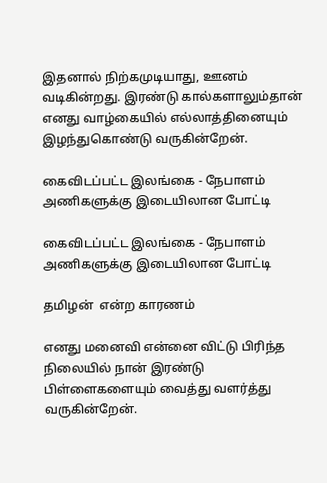இதனால் நிற்கமுடியாது, ஊனம் வடிகின்றது. இரண்டு கால்களாலும்தான் எனது வாழ்கையில் எல்லாத்தினையும் இழந்துகொண்டு வருகின்றேன்.

கைவிடப்பட்ட இலங்கை - நேபாளம் அணிகளுக்கு இடையிலான போட்டி

கைவிடப்பட்ட இலங்கை - நேபாளம் அணிகளுக்கு இடையிலான போட்டி

தமிழன்  என்ற காரணம்

எனது மனைவி என்னை விட்டு பிரிந்த நிலையில் நான் இரண்டு பிள்ளைகளையும் வைத்து வளர்த்து வருகின்றேன்.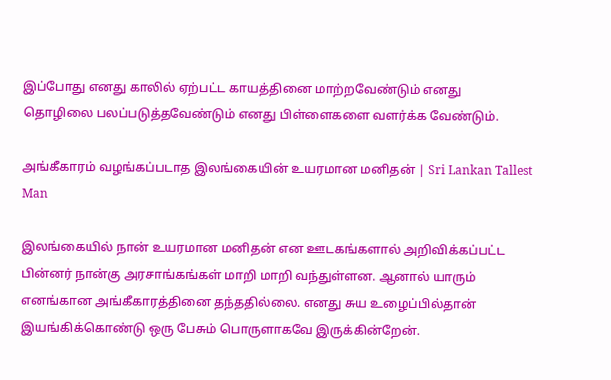இப்போது எனது காலில் ஏற்பட்ட காயத்தினை மாற்றவேண்டும் எனது தொழிலை பலப்படுத்தவேண்டும் எனது பிள்ளைகளை வளர்க்க வேண்டும்.

அங்கீகாரம் வழங்கப்படாத இலங்கையின் உயரமான மனிதன் | Sri Lankan Tallest Man

இலங்கையில் நான் உயரமான மனிதன் என ஊடகங்களால் அறிவிக்கப்பட்ட பின்னர் நான்கு அரசாங்கங்கள் மாறி மாறி வந்துள்ளன. ஆனால் யாரும் எனங்கான அங்கீகாரத்தினை தந்ததில்லை. எனது சுய உழைப்பில்தான் இயங்கிக்கொண்டு ஒரு பேசும் பொருளாகவே இருக்கின்றேன்.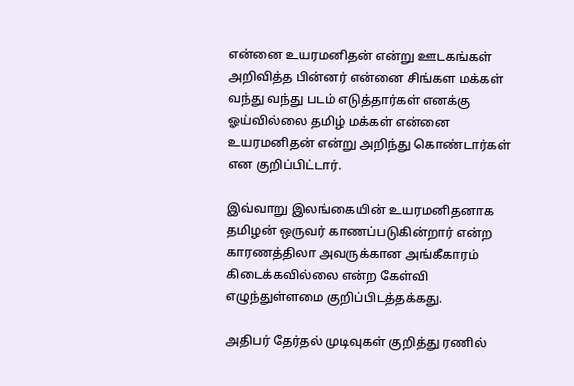என்னை உயரமனிதன் என்று ஊடகங்கள் அறிவித்த பின்னர் என்னை சிங்கள மக்கள் வந்து வந்து படம் எடுத்தார்கள் எனக்கு ஓய்வில்லை தமிழ் மக்கள் என்னை உயரமனிதன் என்று அறிந்து கொண்டார்கள் என குறிப்பிட்டார்.

இவ்வாறு இலங்கையின் உயரமனிதனாக தமிழன் ஒருவர் காணப்படுகின்றார் என்ற காரணத்திலா அவருக்கான அங்கீகாரம் கிடைக்கவில்லை என்ற கேள்வி எழுந்துள்ளமை குறிப்பிடத்தக்கது.

அதிபர் தேர்தல் முடிவுகள் குறித்து ரணில்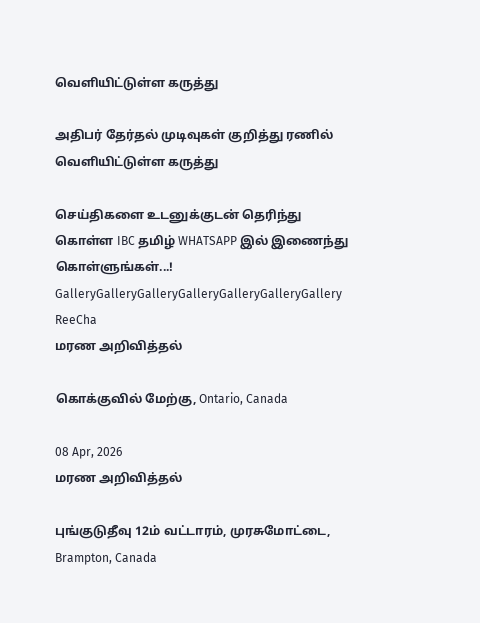வெளியிட்டுள்ள கருத்து

அதிபர் தேர்தல் முடிவுகள் குறித்து ரணில் வெளியிட்டுள்ள கருத்து

செய்திகளை உடனுக்குடன் தெரிந்து கொள்ள IBC தமிழ் WHATSAPP இல் இணைந்து கொள்ளுங்கள்...!
GalleryGalleryGalleryGalleryGalleryGalleryGallery
ReeCha
மரண அறிவித்தல்

கொக்குவில் மேற்கு, Ontario, Canada

08 Apr, 2026
மரண அறிவித்தல்

புங்குடுதீவு 12ம் வட்டாரம், முரசுமோட்டை, Brampton, Canada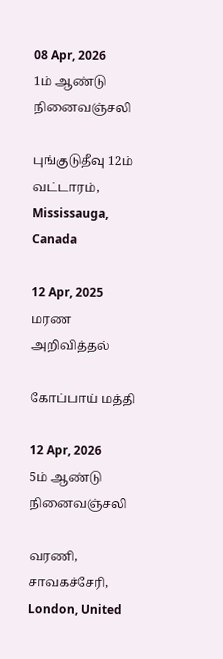08 Apr, 2026
1ம் ஆண்டு நினைவஞ்சலி

புங்குடுதீவு 12ம் வட்டாரம், Mississauga, Canada

12 Apr, 2025
மரண அறிவித்தல்

கோப்பாய் மத்தி

12 Apr, 2026
5ம் ஆண்டு நினைவஞ்சலி

வரணி, சாவகச்சேரி, London, United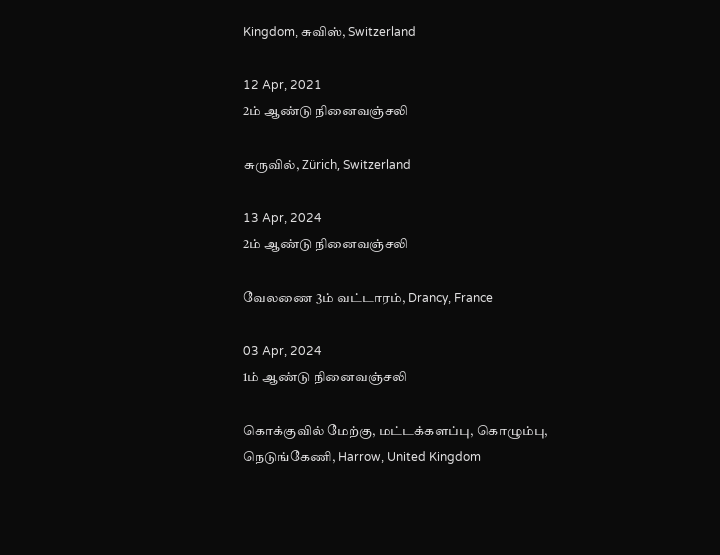Kingdom, சுவிஸ், Switzerland

12 Apr, 2021
2ம் ஆண்டு நினைவஞ்சலி

சுருவில், Zürich, Switzerland

13 Apr, 2024
2ம் ஆண்டு நினைவஞ்சலி

வேலணை 3ம் வட்டாரம், Drancy, France

03 Apr, 2024
1ம் ஆண்டு நினைவஞ்சலி

கொக்குவில் மேற்கு, மட்டக்களப்பு, கொழும்பு, நெடுங்கேணி, Harrow, United Kingdom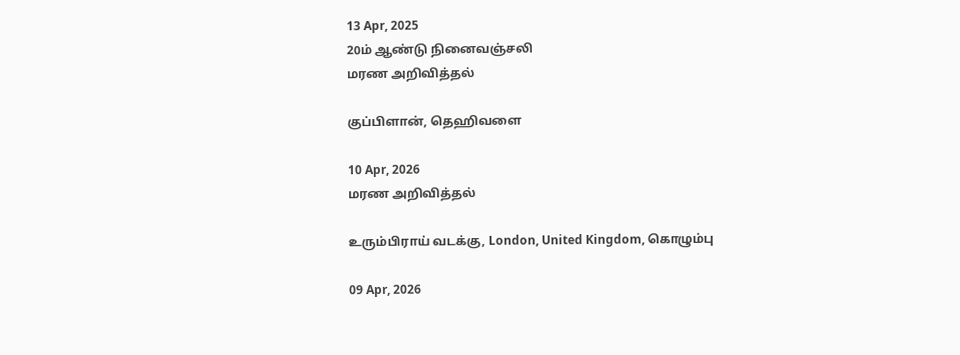13 Apr, 2025
20ம் ஆண்டு நினைவஞ்சலி
மரண அறிவித்தல்

குப்பிளான், தெஹிவளை

10 Apr, 2026
மரண அறிவித்தல்

உரும்பிராய் வடக்கு, London, United Kingdom, கொழும்பு

09 Apr, 2026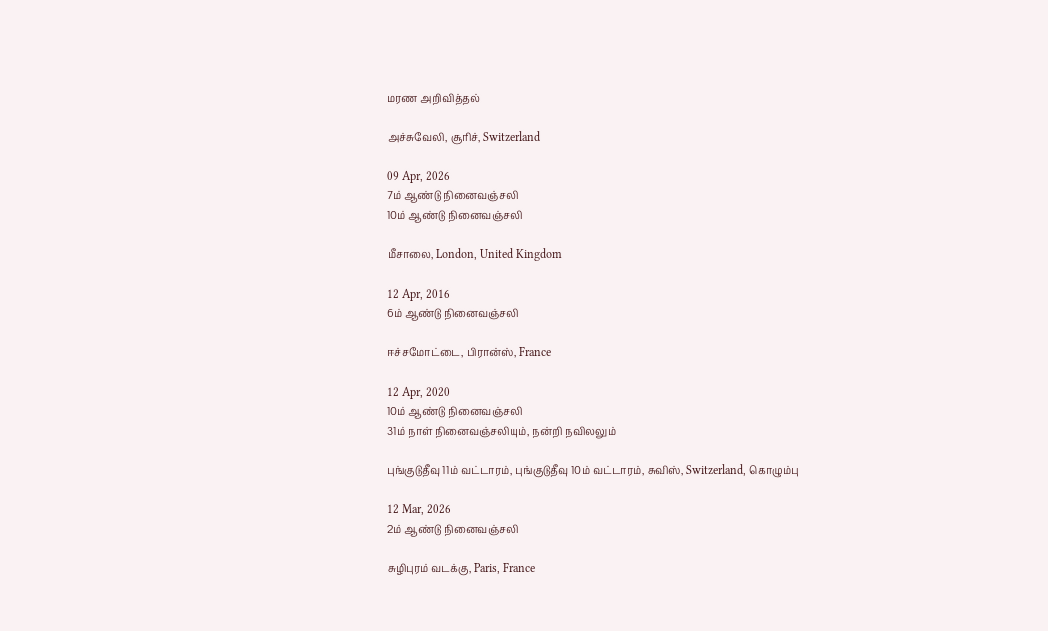மரண அறிவித்தல்

அச்சுவேலி, சூரிச், Switzerland

09 Apr, 2026
7ம் ஆண்டு நினைவஞ்சலி
10ம் ஆண்டு நினைவஞ்சலி

மீசாலை, London, United Kingdom

12 Apr, 2016
6ம் ஆண்டு நினைவஞ்சலி

ஈச்சமோட்டை, பிரான்ஸ், France

12 Apr, 2020
10ம் ஆண்டு நினைவஞ்சலி
31ம் நாள் நினைவஞ்சலியும், நன்றி நவிலலும்

புங்குடுதீவு 11ம் வட்டாரம், புங்குடுதீவு 10ம் வட்டாரம், சுவிஸ், Switzerland, கொழும்பு

12 Mar, 2026
2ம் ஆண்டு நினைவஞ்சலி

சுழிபுரம் வடக்கு, Paris, France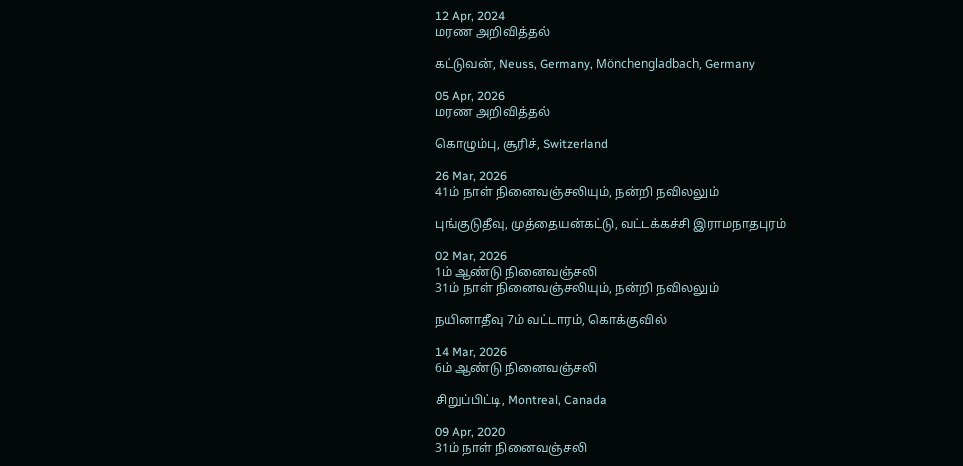12 Apr, 2024
மரண அறிவித்தல்

கட்டுவன், Neuss, Germany, Mönchengladbach, Germany

05 Apr, 2026
மரண அறிவித்தல்

கொழும்பு, சூரிச், Switzerland

26 Mar, 2026
41ம் நாள் நினைவஞ்சலியும், நன்றி நவிலலும்

புங்குடுதீவு, முத்தையன்கட்டு, வட்டக்கச்சி இராமநாதபுரம்

02 Mar, 2026
1ம் ஆண்டு நினைவஞ்சலி
31ம் நாள் நினைவஞ்சலியும், நன்றி நவிலலும்

நயினாதீவு 7ம் வட்டாரம், கொக்குவில்

14 Mar, 2026
6ம் ஆண்டு நினைவஞ்சலி

சிறுப்பிட்டி, Montreal, Canada

09 Apr, 2020
31ம் நாள் நினைவஞ்சலி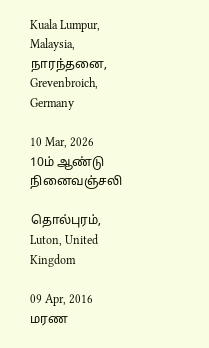Kuala Lumpur, Malaysia, நாரந்தனை, Grevenbroich, Germany

10 Mar, 2026
10ம் ஆண்டு நினைவஞ்சலி

தொல்புரம், Luton, United Kingdom

09 Apr, 2016
மரண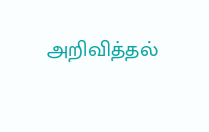அறிவித்தல்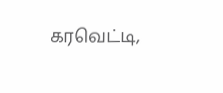கரவெட்டி,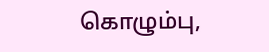கொழும்பு,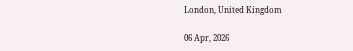London, United Kingdom

06 Apr, 2026